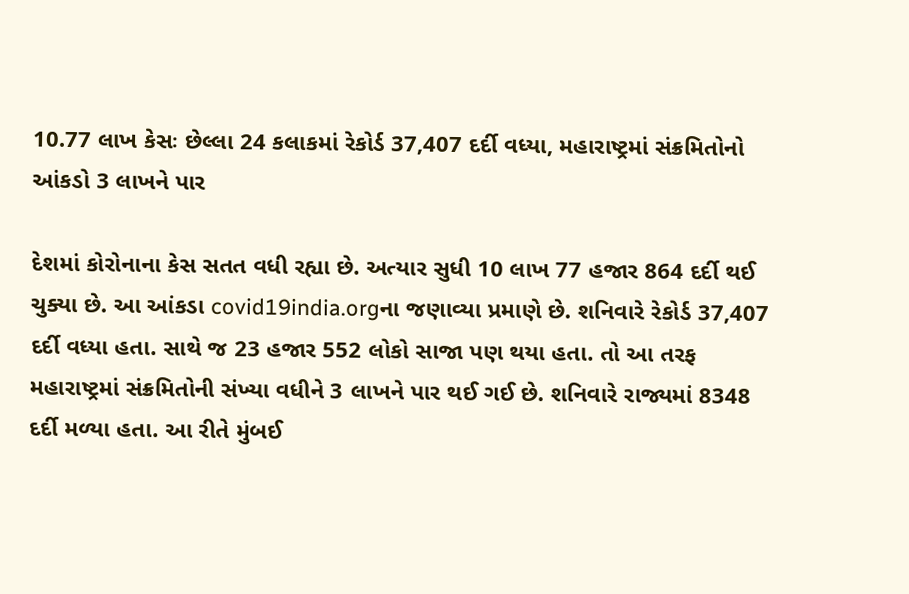10.77 લાખ કેસઃ છેલ્લા 24 કલાકમાં રેકોર્ડ 37,407 દર્દી વધ્યા, મહારાષ્ટ્રમાં સંક્રમિતોનો આંકડો 3 લાખને પાર

દેશમાં કોરોનાના કેસ સતત વધી રહ્યા છે. અત્યાર સુધી 10 લાખ 77 હજાર 864 દર્દી થઈ ચુક્યા છે. આ આંકડા covid19india.orgના જણાવ્યા પ્રમાણે છે. શનિવારે રેકોર્ડ 37,407 દર્દી વધ્યા હતા. સાથે જ 23 હજાર 552 લોકો સાજા પણ થયા હતા. તો આ તરફ મહારાષ્ટ્રમાં સંક્રમિતોની સંખ્યા વધીને 3 લાખને પાર થઈ ગઈ છે. શનિવારે રાજ્યમાં 8348 દર્દી મળ્યા હતા. આ રીતે મુંબઈ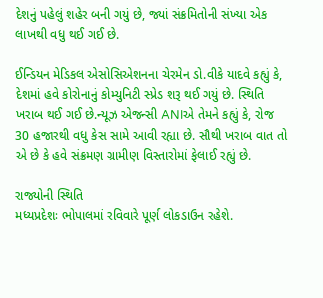દેશનું પહેલું શહેર બની ગયું છે, જ્યાં સંક્રમિતોની સંખ્યા એક લાખથી વધુ થઈ ગઈ છે.

ઈન્ડિયન મેડિકલ એસોસિએશનના ચેરમેન ડો.વીકે યાદવે કહ્યું કે, દેશમાં હવે કોરોનાનું કોમ્યુનિટી સ્પ્રેડ શરૂ થઈ ગયું છે. સ્થિતિ ખરાબ થઈ ગઈ છે.ન્યૂઝ એજન્સી ANIએ તેમને કહ્યું કે, રોજ 30 હજારથી વધુ કેસ સામે આવી રહ્યા છે. સૌથી ખરાબ વાત તો એ છે કે હવે સંક્રમણ ગ્રામીણ વિસ્તારોમાં ફેલાઈ રહ્યું છે.

રાજ્યોની સ્થિતિ
મધ્યપ્રદેશઃ ભોપાલમાં રવિવારે પૂર્ણ લોકડાઉન રહેશે.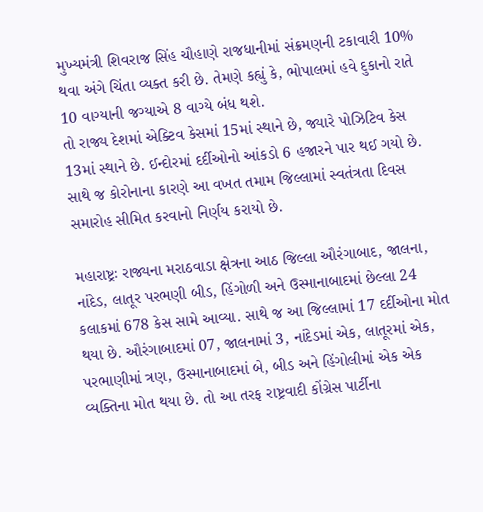મુખ્યમંત્રી શિવરાજ સિંહ ચૌહાણે રાજધાનીમાં સંક્રમણની ટકાવારી 10% થવા અંગે ચિંતા વ્યક્ત કરી છે. તેમણે કહ્યું કે, ભોપાલમાં હવે દુકાનો રાતે 10 વાગ્યાની જગ્યાએ 8 વાગ્યે બંધ થશે.
તો રાજ્ય દેશમાં એક્ટિવ કેસમાં 15માં સ્થાને છે, જ્યારે પોઝિટિવ કેસ 13માં સ્થાને છે. ઈન્દોરમાં દર્દીઓનો આંકડો 6 હજારને પાર થઈ ગયો છે. સાથે જ કોરોનાના કારણે આ વખત તમામ જિલ્લામાં સ્વતંત્રતા દિવસ સમારોહ સીમિત કરવાનો નિર્ણય કરાયો છે.

મહારાષ્ટ્રઃ રાજ્યના મરાઠવાડા ક્ષેત્રના આઠ જિલ્લા ઔરંગાબાદ, જાલના, નાંદેડ, લાતૂર પરભણી બીડ, હિંગોળી અને ઉસ્માનાબાદમાં છેલ્લા 24 કલાકમાં 678 કેસ સામે આવ્યા. સાથે જ આ જિલ્લામાં 17 દર્દીઓના મોત થયા છે. ઔરંગાબાદમાં 07, જાલનામાં 3, નાંદેડમાં એક, લાતૂરમાં એક, પરભાણીમાં ત્રણ, ઉસ્માનાબાદમાં બે, બીડ અને હિંગોલીમાં એક એક વ્યક્તિના મોત થયા છે. તો આ તરફ રાષ્ટ્રવાદી કોંગ્રેસ પાર્ટીના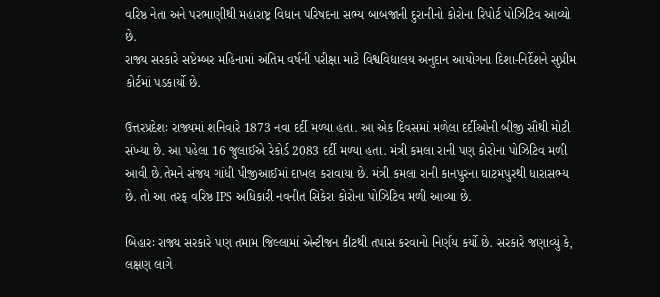વરિષ્ઠ નેતા અને પરભાણીથી મહારાષ્ટ્ર વિધાન પરિષદના સભ્ય બાબજાની દુરાનીનો કોરોના રિપોર્ટ પોઝિટિવ આવ્યો છે.
રાજ્ય સરકારે સપ્ટેમ્બર મહિનામાં અંતિમ વર્ષની પરીક્ષા માટે વિશ્વવિદ્યાલય અનુદાન આયોગના દિશા-નિર્દેશને સુપ્રીમ કોર્ટમાં પડકાર્યો છે.

ઉત્તરપ્રદેશઃ રાજ્યમાં શનિવારે 1873 નવા દર્દી મળ્યા હતા. આ એક દિવસમાં મળેલા દર્દીઓની બીજી સૌથી મોટી સંખ્યા છે. આ પહેલા 16 જુલાઈએ રેકોર્ડ 2083 દર્દી મળ્યા હતા. મંત્રી કમલા રાની પણ કોરોના પોઝિટિવ મળી આવી છે.તેમને સંજય ગાંધી પીજીઆઈમાં દાખલ કરાવાયા છે. મંત્રી કમલા રાની કાનપુરના ઘાટમપુરથી ધારાસભ્ય છે. તો આ તરફ વરિષ્ઠ IPS અધિકારી નવનીત સિકેરા કોરોના પોઝિટિવ મળી આવ્યા છે.

બિહારઃ રાજ્ય સરકારે પણ તમામ જિલ્લામાં એન્ટીજન કીટથી તપાસ કરવાનો નિર્ણય કર્યો છે. સરકારે જણાવ્યું કે, લક્ષણ લાગે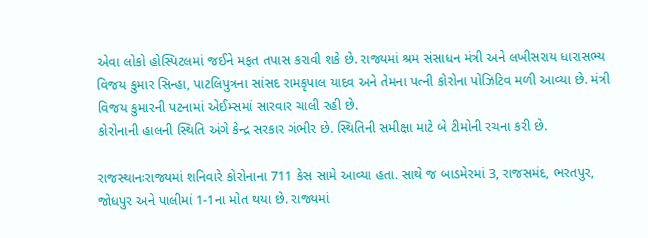એવા લોકો હોસ્પિટલમાં જઈને મફત તપાસ કરાવી શકે છે. રાજ્યમાં શ્રમ સંસાધન મંત્રી અને લખીસરાય ધારાસભ્ય વિજય કુમાર સિન્હા, પાટલિપુત્રના સાંસદ રામકૃપાલ યાદવ અને તેમના પત્ની કોરોના પોઝિટિવ મળી આવ્યા છે. મંત્રી વિજય કુમારની પટનામાં એઈમ્સમાં સારવાર ચાલી રહી છે.
કોરોનાની હાલની સ્થિતિ અંગે કેન્દ્ર સરકાર ગંભીર છે. સ્થિતિની સમીક્ષા માટે બે ટીમોની રચના કરી છે.

રાજસ્થાનઃરાજ્યમાં શનિવારે કોરોનાના 711 કેસ સામે આવ્યા હતા. સાથે જ બાડમેરમાં 3, રાજસમંદ, ભરતપુર, જોધપુર અને પાલીમાં 1-1ના મોત થયા છે. રાજ્યમાં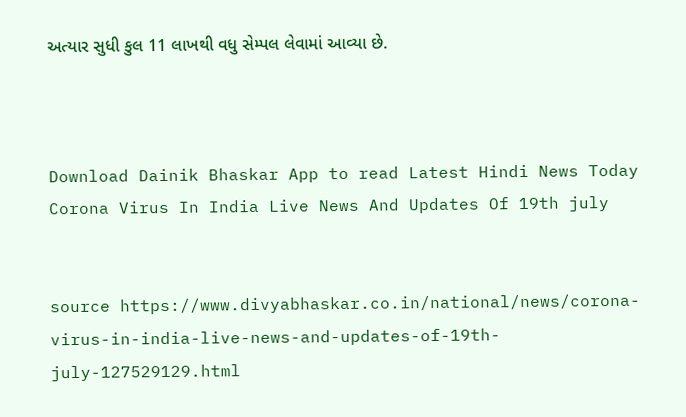અત્યાર સુધી કુલ 11 લાખથી વધુ સેમ્પલ લેવામાં આવ્યા છે.



Download Dainik Bhaskar App to read Latest Hindi News Today
Corona Virus In India Live News And Updates Of 19th july


source https://www.divyabhaskar.co.in/national/news/corona-virus-in-india-live-news-and-updates-of-19th-july-127529129.html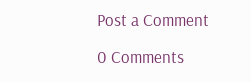Post a Comment

0 Comments